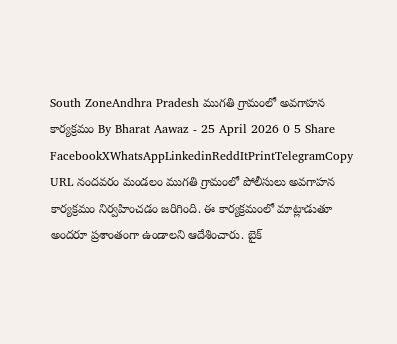South ZoneAndhra Pradesh ముగతి గ్రామంలో అవగాహన కార్యక్రమం By Bharat Aawaz - 25 April 2026 0 5 Share FacebookXWhatsAppLinkedinReddItPrintTelegramCopy URL నందవరం మండలం ముగతి గ్రామంలో పోలీసులు అవగాహన కార్యక్రమం నిర్వహించడం జరిగింది. ఈ కార్యక్రమంలో మాట్లాడుతూ అందరూ ప్రశాంతంగా ఉండాలని ఆదేశించారు. బైక్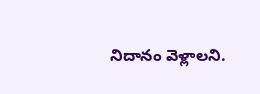నిదానం వెళ్లాలని.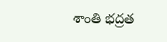శాంతి భద్రత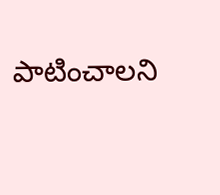పాటించాలని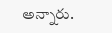అన్నారు.